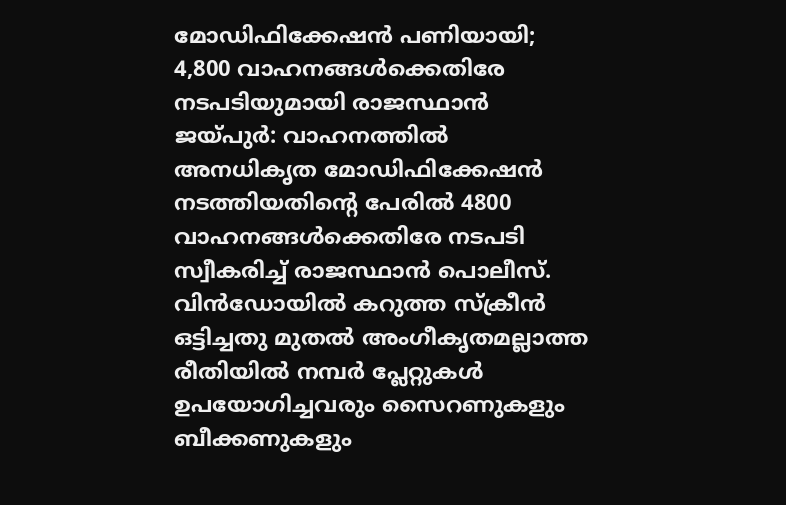മോഡിഫിക്കേഷൻ പണിയായി; 4,800 വാഹനങ്ങൾക്കെതിരേ നടപടിയുമായി രാജസ്ഥാൻ
ജയ്പുർ: വാഹനത്തിൽ അനധികൃത മോഡിഫിക്കേഷൻ നടത്തിയതിന്റെ പേരിൽ 4800 വാഹനങ്ങൾക്കെതിരേ നടപടി സ്വീകരിച്ച് രാജസ്ഥാൻ പൊലീസ്. വിൻഡോയിൽ കറുത്ത സ്ക്രീൻ ഒട്ടിച്ചതു മുതൽ അംഗീകൃതമല്ലാത്ത രീതിയിൽ നമ്പർ പ്ലേറ്റുകൾ ഉപയോഗിച്ചവരും സൈറണുകളും ബീക്കണുകളും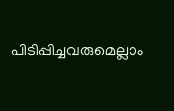പിടിപ്പിച്ചവരുമെല്ലാം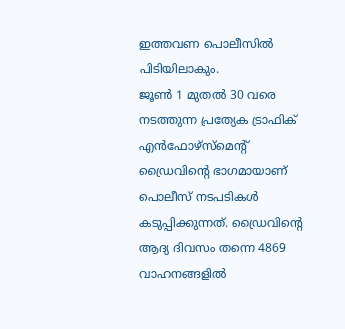ഇത്തവണ പൊലീസിൽ പിടിയിലാകും.
ജൂൺ 1 മുതൽ 30 വരെ നടത്തുന്ന പ്രത്യേക ട്രാഫിക് എൻഫോഴ്സ്മെന്റ് ഡ്രൈവിന്റെ ഭാഗമായാണ് പൊലീസ് നടപടികൾ കടുപ്പിക്കുന്നത്. ഡ്രൈവിന്റെ ആദ്യ ദിവസം തന്നെ 4869 വാഹനങ്ങളിൽ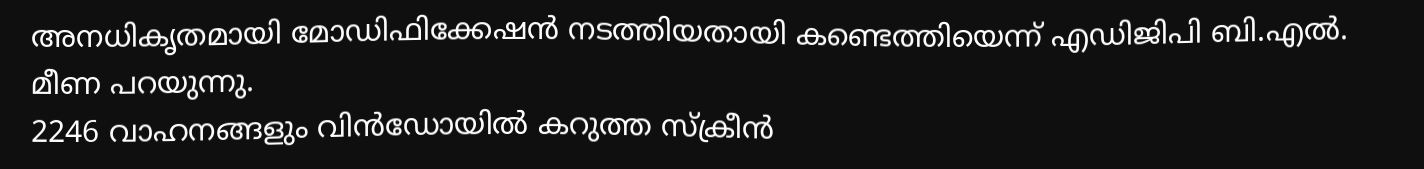അനധികൃതമായി മോഡിഫിക്കേഷൻ നടത്തിയതായി കണ്ടെത്തിയെന്ന് എഡിജിപി ബി.എൽ. മീണ പറയുന്നു.
2246 വാഹനങ്ങളും വിൻഡോയിൽ കറുത്ത സ്ക്രീൻ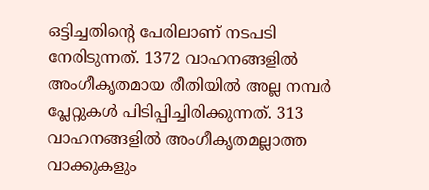ഒട്ടിച്ചതിന്റെ പേരിലാണ് നടപടി നേരിടുന്നത്. 1372 വാഹനങ്ങളിൽ അംഗീകൃതമായ രീതിയിൽ അല്ല നമ്പർ പ്ലേറ്റുകൾ പിടിപ്പിച്ചിരിക്കുന്നത്. 313 വാഹനങ്ങളിൽ അംഗീകൃതമല്ലാത്ത വാക്കുകളും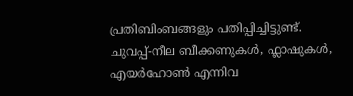പ്രതിബിംബങ്ങളും പതിപ്പിച്ചിട്ടുണ്ട്.
ചുവപ്പ്-നീല ബീക്കണുകൾ, ഫ്ലാഷുകൾ, എയർഹോൺ എന്നിവ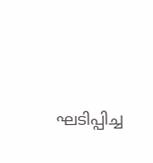ഘടിപ്പിച്ച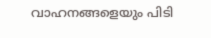വാഹനങ്ങളെയും പിടി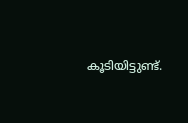കൂടിയിട്ടുണ്ട്.